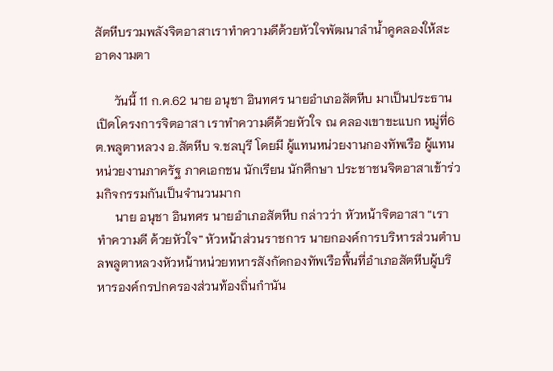สัตหีบรวมพลังจิตอาสาเราทำความดีด้วยหัวใจพัฒนาลำน้ำคูคลองให้สะอาดงามตา

      วันนี้ 11 ก.ค.62 นาย อนุชา อินทศร นายอำเภอสัตหีบ มาเป็นประธานเปิดโครงการจิตอาสา เราทำความดีด้วยหัวใจ ณ คลองเขาขะแบก หมู่ที่6 ต.พลูตาหลวง อ.สัตหีบ จ.ชลบุรี โดยมี ผู้แทนหน่วยงานกองทัพเรือ ผู้แทนหน่วยงานภาครัฐ ภาคเอกชน นักเรียน นักศึกษา ประชาชนจิตอาสาเข้าร่วมกิจกรรมกันเป็นจำนวนมาก
      นาย อนุชา อินทศร นายอำเภอสัตหีบ กล่าวว่า หัวหน้าจิตอาสา “เราทำความดี ด้วยหัวใจ” หัวหน้าส่วนราชการ นายกองค์การบริหารส่วนตำบลพลูตาหลวงหัวหน้าหน่วยทหารสังกัดกองทัพเรือพื้นที่อำเภอสัตหีบผู้บริหารองค์กรปกครองส่วนท้องถิ่นกำนัน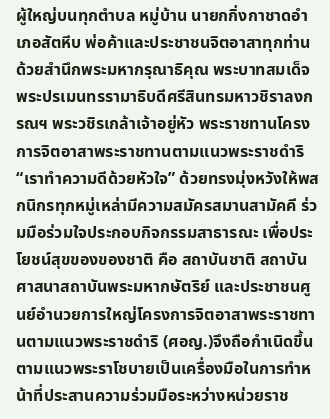ผู้ใหญ่บนทุกตำบล หมู่บ้าน นายกกิ่งกาชาดอำเภอสัตหีบ พ่อค้าและประชาชนจิตอาสาทุกท่านด้วยสำนึกพระมหากรุณาธิคุณ พระบาทสมเด็จพระปรเมนทรรามาธิบดีศรีสินทรมหาวชิราลงกรณฯ พระวชิรเกล้าเจ้าอยู่หัว พระราชทานโครงการจิตอาสาพระราชทานตามแนวพระราชดำริ “เราทำความดีด้วยหัวใจ” ด้วยทรงมุ่งหวังให้พสกนิกรทุกหมู่เหล่ามีความสมัครสมานสามัคคี ร่วมมือร่วมใจประกอบกิจกรรมสาธารณะ เพื่อประโยชน์สุขของของชาติ คือ สถาบันชาติ สถาบันศาสนาสถาบันพระมหากษัตริย์ และประชาชนศูนย์อำนวยการใหญ่โครงการจิตอาสาพระราชทานตามแนวพระราชดำริ (ศอญ.)จึงถือกำเนิดขึ้นตามแนวพระราโชบายเป็นเครื่องมือในการทำหน้าที่ประสานความร่วมมือระหว่างหน่วยราช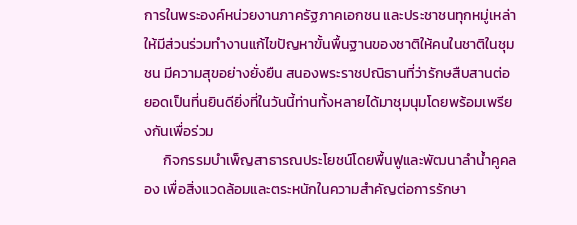การในพระองค์หน่วยงานภาครัฐภาคเอกชน และประชาชนทุกหมู่เหล่าให้มีส่วนร่วมทำงานแก้ไขปัญหาขั้นพื้นฐานของชาติให้คนในชาติในชุมชน มีความสุขอย่างยั่งยืน สนองพระราชปณิธานที่ว่ารักษสืบสานต่อยอดเป็นที่นยินดียิ่งที่ในวันนี้ท่านทั้งหลายได้มาชุมนุมโดยพร้อมเพรียงกันเพื่อร่วม
      กิจกรรมบำเพ็ญสาธารณประโยชน์โดยพื้นฟูและพัฒนาลำน้ำคูคลอง เพื่อสิ่งแวดล้อมและตระหนักในความสำคัญต่อการรักษา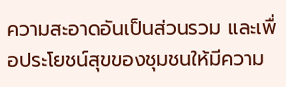ความสะอาดอันเป็นส่วนรวม และเพื่อประโยชน์สุขของชุมชนให้มีความ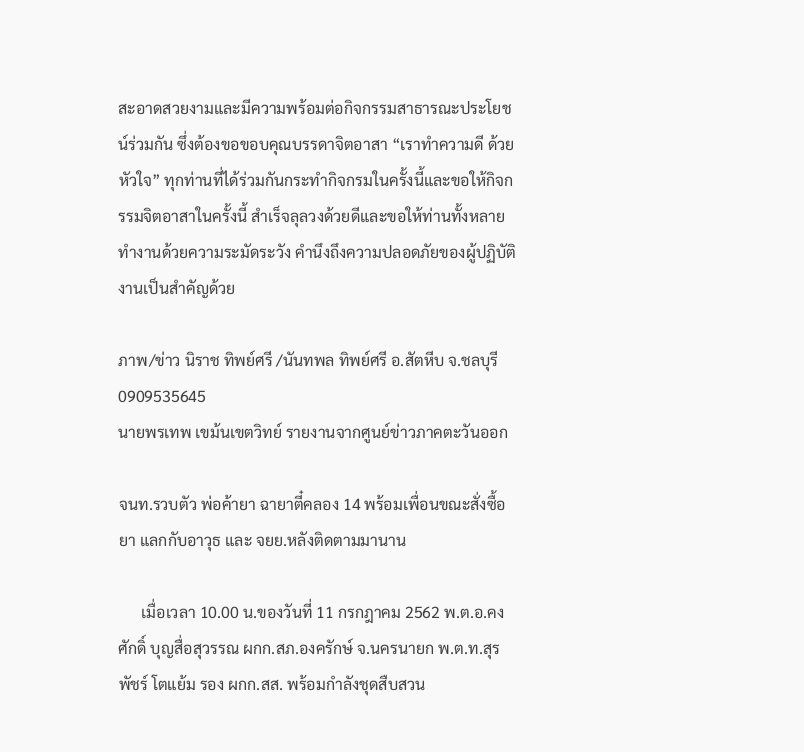สะอาดสวยงามและมีความพร้อมต่อกิจกรรมสาธารณะประโยชน์ร่วมกัน ซึ่งต้องขอขอบคุณบรรดาจิตอาสา “เราทำความดี ด้วยหัวใจ” ทุกท่านที่ได้ร่วมกันกระทำกิจกรมในครั้งนี้และขอให้กิจกรรมจิตอาสาในครั้งนี้ สำเร็จลุลวงด้วยดีและขอให้ท่านทั้งหลาย ทำงานด้วยความระมัดระวัง คำนึงถึงความปลอดภัยของผู้ปฏิบัติงานเป็นสำคัญด้วย

ภาพ/ข่าว นิราช ทิพย์ศรี /นันทพล ทิพย์ศรี อ.สัตหีบ จ.ชลบุรี 0909535645
นายพรเทพ เขม้นเขตวิทย์ รายงานจากศูนย์ข่าวภาคตะวันออก

จนท.รวบตัว พ่อค้ายา ฉายาตี๋คลอง 14 พร้อมเพื่อนขณะสั่งซื้อยา แลกกับอาวุธ และ จยย.หลังติดตามมานาน

      เมื่อเวลา 10.00 น.ของวันที่ 11 กรกฎาคม 2562 พ.ต.อ.คงศักดิ์ บุญสื่อสุวรรณ ผกก.สภ.องครักษ์ จ.นครนายก พ.ต.ท.สุรพัชร์ โตแย้ม รอง ผกก.สส. พร้อมกำลังชุดสืบสวน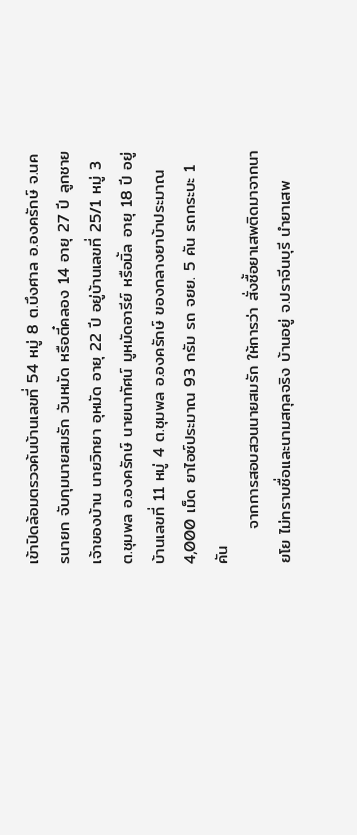เข้าปิดล้อมตรวจค้นบ้านเลขที่ 54 หมู่ 8 ต.บึงศาล อ.องครักษ์ จ.นครนายก จับกุมนายสมรัก วันหมัด หรือตี๋คลอง 14 อายุ 27 ปี ลูกชายเจ้าของบ้าน นายวิทยา อุหมัด อายุ 22 ปี อยู่บ้านเลขที่ 25/1 หมู่ 3 ต.ชุมพล อ.องครักษ์ นายนาทัศน์ มูหมัดอารีย์ หรือมิ้ล อายุ 18 ปี อยู่บ้านเลขที่ 11 หมู่ 4 ต.ชุมพล อ.องครักษ์ ของกลางยาบ้าประมาณ 4,000 เม็ด ยาไอซ์ประมาณ 93 กรัม รถ จยย. 5 คัน รถกระบะ 1 คัน
      จากการสอบสวนนายสมรัก ให้การว่า สั่งซื้อยาเสพติดมาจากนายโย ไม่ทราบชื่อและนามสกุลจริง บ้านอยู่ จ.ปราจีนบุรี นำยาเสพ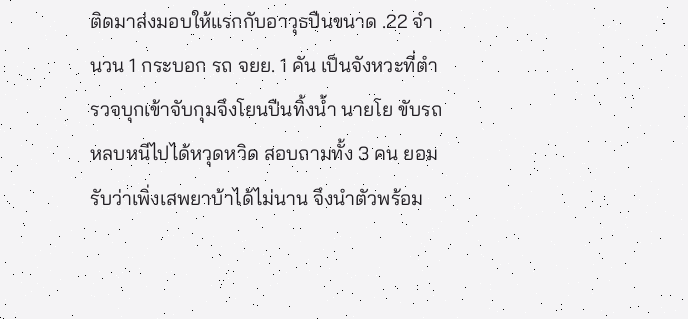ติดมาส่งมอบให้แรกกับอาวุธปืนขนาด .22 จำนวน 1 กระบอก รถ จยย. 1 คัน เป็นจังหวะที่ตำรวจบุกเข้าจับกุมจึงโยนปืนทิ้งน้ำ นายโย ขับรถหลบหนีไปได้หวุดหวิด สอบถามทั้ง 3 คน ยอมรับว่าเพิ่งเสพยาบ้าได้ไม่นาน จึงนำตัวพร้อม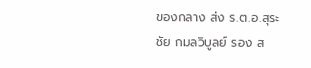ของกลาง ส่ง ร.ต.อ.สุระชัย กมลวิบูลย์ รอง ส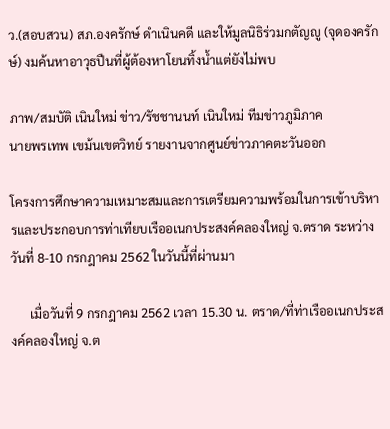ว.(สอบสวน) สภ.องครักษ์ ดำเนินคดี และให้มูลนิธิร่วมกตัญญู (จุดองครักษ์) งมค้นหาอาวุธปืนที่ผู้ต้องหาโยนทิ้งน้ำแต่ยังไม่พบ

ภาพ/สมบัติ เนินใหม่ ข่าว/รัชชานนท์ เนินใหม่ ทีมข่าวภูมิภาค
นายพรเทพ เขม้นเขตวิทย์ รายงานจากศูนย์ข่าวภาคตะวันออก

โครงการศึกษาความเหมาะสมและการเตรียมความพร้อมในการเข้าบริหารและประกอบการท่าเทียบเรืออเนกประสงค์คลองใหญ่ จ.ตราด ระหว่างวันที่ 8-10 กรกฎาคม 2562 ในวันนี้ที่ผ่านมา

      เมื่อวันที่ 9 กรกฎาคม 2562 เวลา 15.30 น. ตราด/ที่ท่าเรืออเนกประสงค์คลองใหญ่ จ.ต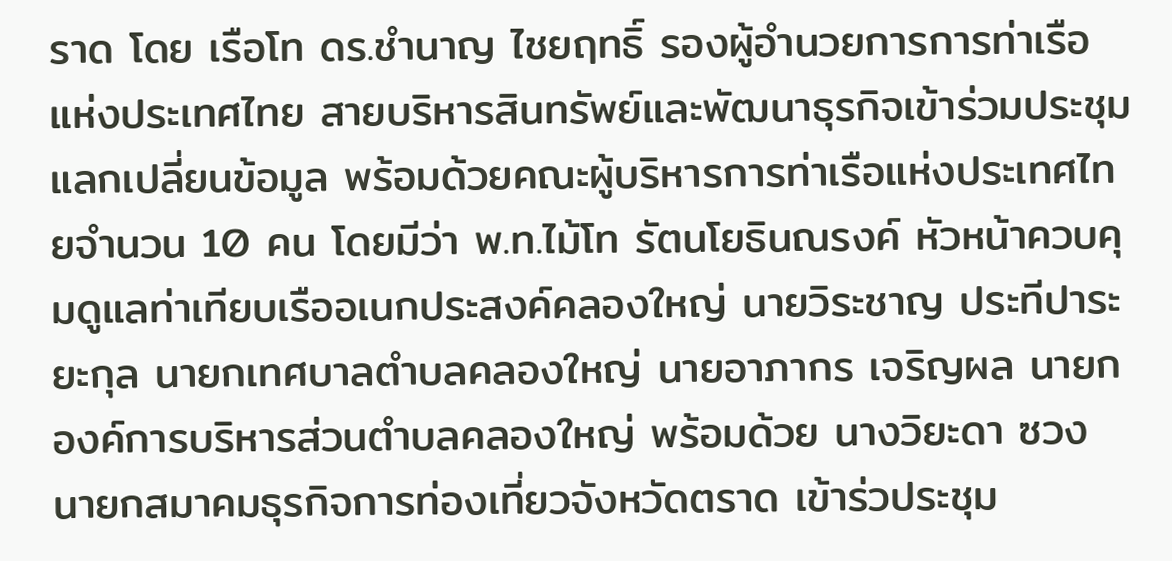ราด โดย เรือโท ดร.ชํานาญ ไชยฤทธิ์ รองผู้อํานวยการการท่าเรือแห่งประเทศไทย สายบริหารสินทรัพย์และพัฒนาธุรกิจเข้าร่วมประชุมแลกเปลี่ยนข้อมูล พร้อมด้วยคณะผู้บริหารการท่าเรือแห่งประเทศไทยจํานวน 10 คน โดยมีว่า พ.ท.ไม้โท รัตนโยธินณรงค์ หัวหน้าควบคุมดูแลท่าเทียบเรืออเนกประสงค์คลองใหญ่ นายวิระชาญ ประทีปาระยะกุล นายกเทศบาลตําบลคลองใหญ่ นายอาภากร เจริญผล นายกองค์การบริหารส่วนตําบลคลองใหญ่ พร้อมด้วย นางวิยะดา ซวง นายกสมาคมธุรกิจการท่องเที่ยวจังหวัดตราด เข้าร่วประชุม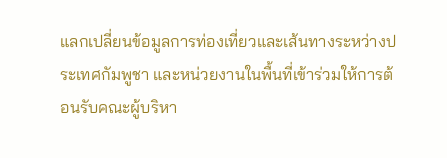แลกเปลี่ยนข้อมูลการท่องเที่ยวและเส้นทางระหว่างประเทศกัมพูชา และหน่วยงานในพื้นที่เข้าร่วมให้การต้อนรับคณะผู้บริหา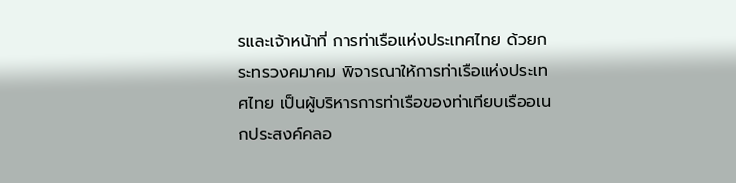รและเจ้าหน้าที่ การท่าเรือแห่งประเทศไทย ด้วยกระทรวงคมาคม พิจารณาให้การท่าเรือแห่งประเทศไทย เป็นผู้บริหารการท่าเรือของท่าเทียบเรืออเนกประสงค์คลอ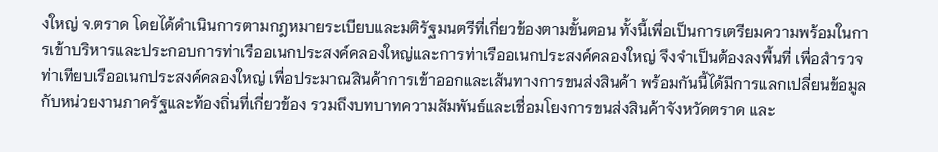งใหญ่ จ.ตราด โดยได้ดําเนินการตามกฎหมายระเบียบและมติรัฐมนตรีที่เกี่ยวข้องตามขั้นตอน ทั้งนี้เพื่อเป็นการเตรียมความพร้อมในการเข้าบริหารและประกอบการท่าเรืออเนกประสงค์คลองใหญ่และการท่าเรืออเนกประสงค์คลองใหญ่ จึงจําเป็นต้องลงพื้นที่ เพื่อสํารวจท่าเทียบเรืออเนกประสงค์คลองใหญ่ เพื่อประมาณสินค้าการเข้าออกและเส้นทางการขนส่งสินค้า พร้อมกันนี้ได้มีการแลกเปลี่ยนข้อมูลกับหน่วยงานภาครัฐและท้องถิ่นที่เกี่ยวข้อง รวมถึงบทบาทความสัมพันธ์และเชื่อมโยงการขนส่งสินค้าจังหวัดตราด และ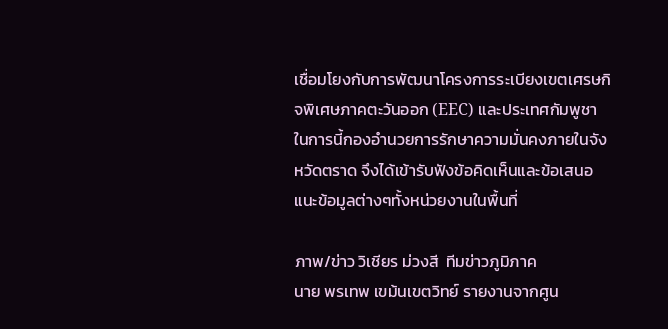เชื่อมโยงกับการพัฒนาโครงการระเบียงเขตเศรษกิจพิเศษภาคตะวันออก (EEC) และประเทศกัมพูชา ในการนี้กองอํานวยการรักษาความมั่นคงภายในจังหวัดตราด จึงได้เข้ารับฟังข้อคิดเห็นและข้อเสนอแนะข้อมูลต่างๆทั้งหน่วยงานในพื้นที่

ภาพ/ข่าว วิเชียร ม่วงสี  ทีมข่าวภูมิภาค
นาย พรเทพ เขม้นเขตวิทย์ รายงานจากศูน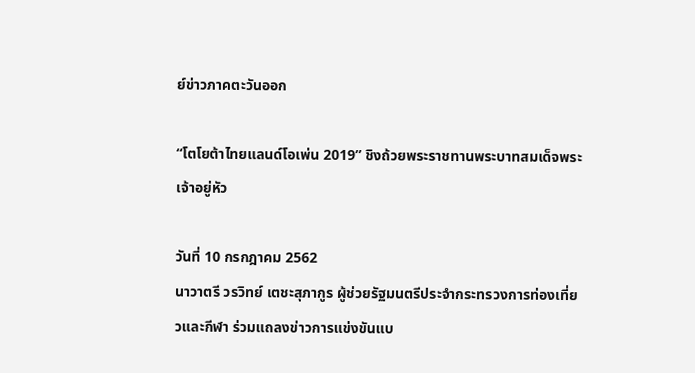ย์ข่าวภาคตะวันออก

“โตโยต้าไทยแลนด์โอเพ่น 2019” ชิงถ้วยพระราชทานพระบาทสมเด็จพระเจ้าอยู่หัว

วันที่ 10 กรกฎาคม 2562
นาวาตรี วรวิทย์ เตชะสุภากูร ผู้ช่วยรัฐมนตรีประจำกระทรวงการท่องเที่ยวและกีฬา ร่วมแถลงข่าวการแข่งขันแบ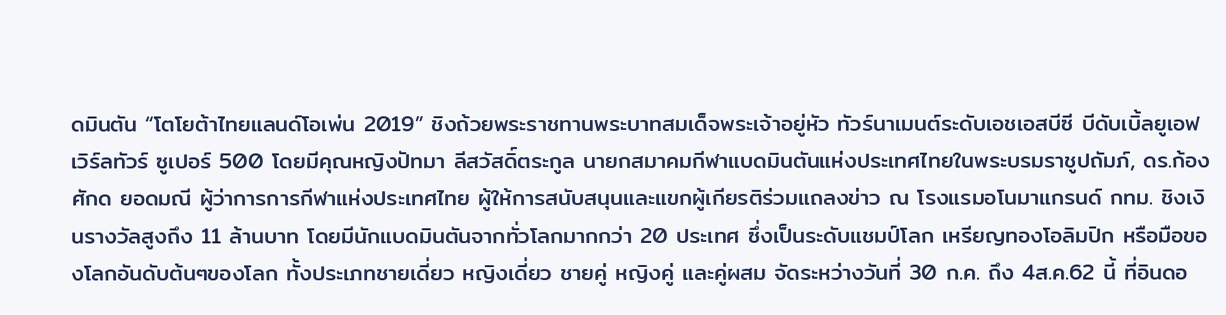ดมินตัน “โตโยต้าไทยแลนด์โอเพ่น 2019” ชิงถ้วยพระราชทานพระบาทสมเด็จพระเจ้าอยู่หัว ทัวร์นาเมนต์ระดับเอชเอสบีซี บีดับเบิ้ลยูเอฟเวิร์ลทัวร์ ซูเปอร์ 500 โดยมีคุณหญิงปัทมา ลีสวัสดิ์ตระกูล นายกสมาคมกีฬาแบดมินตันแห่งประเทศไทยในพระบรมราชูปถัมภ์, ดร.ก้องศักด ยอดมณี ผู้ว่าการการกีฬาแห่งประเทศไทย ผู้ให้การสนับสนุนและแขกผู้เกียรติร่วมแถลงข่าว ณ โรงแรมอโนมาแกรนด์ กทม. ชิงเงินรางวัลสูงถึง 11 ล้านบาท โดยมีนักแบดมินตันจากทั่วโลกมากกว่า 20 ประเทศ ซึ่งเป็นระดับแชมป์โลก เหรียญทองโอลิมปิก หรือมือของโลกอันดับต้นๆของโลก ทั้งประเภทชายเดี่ยว หญิงเดี่ยว ชายคู่ หญิงคู่ และคู่ผสม จัดระหว่างวันที่ 30 ก.ค. ถึง 4ส.ค.62 นี้ ที่อินดอ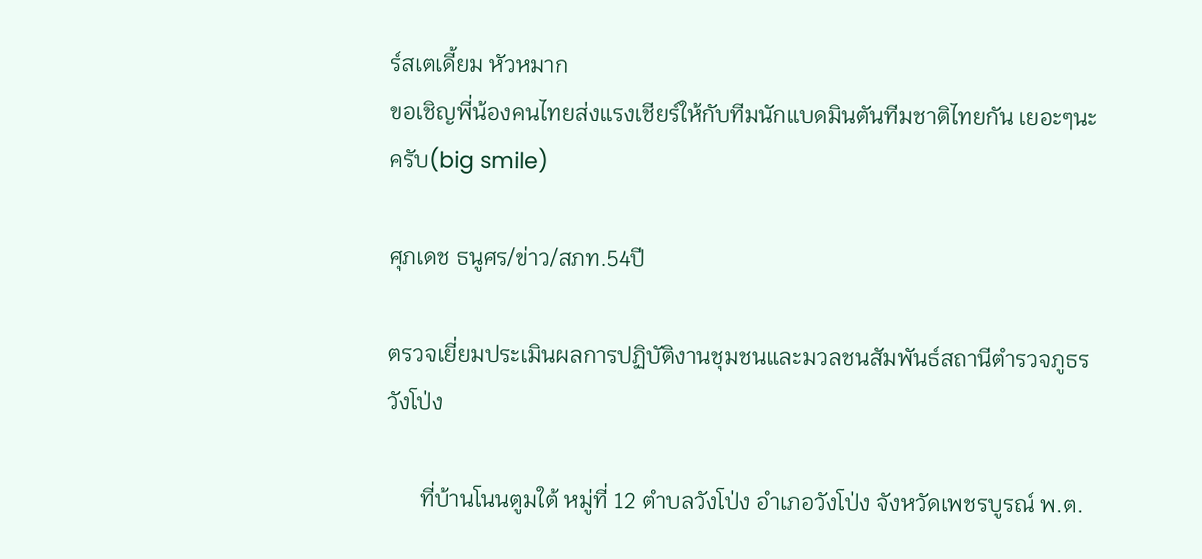ร์สเตเดี้ยม หัวหมาก
ขอเชิญพี่น้องคนไทยส่งแรงเชียร์ให้กับทีมนักแบดมินตันทีมชาติไทยกัน เยอะๆนะครับ(big smile)

ศุภเดช ธนูศร/ข่าว/สภท.54ปี

ตรวจเยี่ยมประเมินผลการปฏิบัติงานชุมชนและมวลชนสัมพันธ์สถานีตำรวจภูธรวังโป่ง

      ที่บ้านโนนตูมใต้ หมู่ที่ 12 ตำบลวังโป่ง อำเภอวังโป่ง จังหวัดเพชรบูรณ์ พ.ต.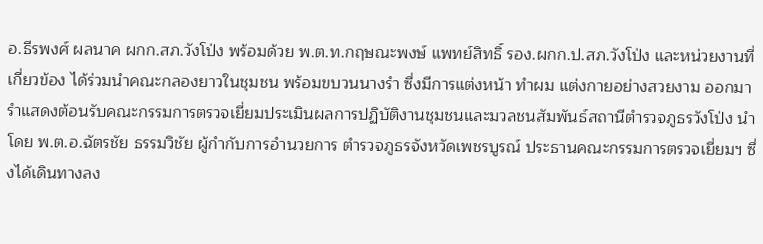อ.ธีรพงศ์ ผลนาค ผกก.สภ.วังโป่ง พร้อมด้วย พ.ต.ท.กฤษณะพงษ์ แพทย์สิทธิ์ รอง.ผกก.ป.สภ.วังโป่ง และหน่วยงานที่เกี่ยวข้อง ได้ร่วมนำคณะกลองยาวในชุมชน พร้อมขบวนนางรำ ซึ่งมีการแต่งหน้า ทำผม แต่งกายอย่างสวยงาม ออกมารำแสดงต้อนรับคณะกรรมการตรวจเยี่ยมประเมินผลการปฏิบัติงานชุมชนและมวลชนสัมพันธ์สถานีตำรวจภูธรวังโป่ง นำโดย พ.ต.อ.ฉัตรชัย ธรรมวิชัย ผู้กำกับการอำนวยการ ตำรวจภูธรจังหวัดเพชรบูรณ์ ประธานคณะกรรมการตรวจเยี่ยมฯ ซึ่งได้เดินทางลง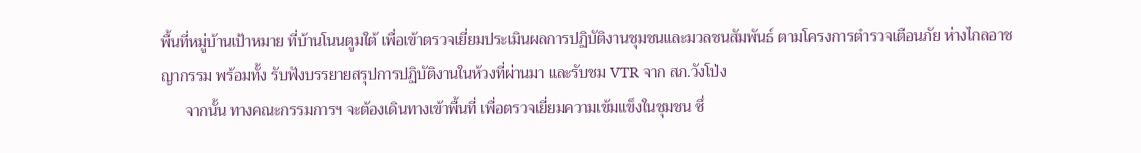พื้นที่หมู่บ้านเป้าหมาย ที่บ้านโนนตูมใต้ เพื่อเข้าตรวจเยี่ยมประเมินผลการปฏิบัติงานชุมชนและมวลชนสัมพันธ์ ตามโครงการตำรวจเตือนภัย ห่างไกลอาชญากรรม พร้อมทั้ง รับฟังบรรยายสรุปการปฏิบัติงานในห้วงที่ผ่านมา และรับชม VTR จาก สภ.วังโป่ง
      จากนั้น ทางคณะกรรมการฯ จะต้องเดินทางเข้าพื้นที่ เพื่อตรวจเยี่ยมความเข้มแข็งในชุมชน ซึ่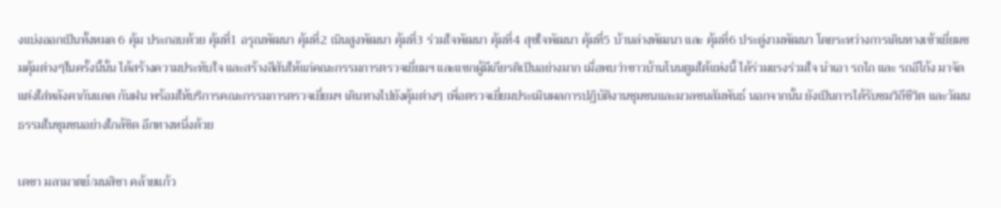งแบ่งออกเป็นทั้งหมด 6 คุ้ม ประกอบด้วย คุ้มที่1 อรุณพัฒนา คุ้มที่2 เนินสูงพัฒนา คุ้มที่3 ร่วมใจพัฒนา คุ้มที่4 สุขใจพัฒนา คุ้มที่5 บ้านล่างพัฒนา และ คุ้มที่6 ประดู่งามพัฒนา โดยระหว่างการเดินทางเข้าเยี่ยมชมคุ้มต่างๆในครั้งนี้นั้น ได้สร้างความประทับใจ และสร้างสีสันให้แก่คณะกรรมการตรวจเยี่ยมฯ และแขกผู้มีเกียรติเป็นอย่างมาก เมื่อพบว่าชาวบ้านโนนตูมใต้แห่งนี้ ได้ร่วมแรงร่วมใจ นำเอา รถไถ และ รถอีโก้ง มาจัดแต่งใส่หลังคากันแดด กันฝน พร้อมให้บริการคณะกรรมการตรวจเยี่ยมฯ เดินทางไปยังคุ้มต่างๆ เพื่อตรวจเยี่ยมประเมินผลการปฏิบัติงานชุมชนและมวลชนสัมพันธ์ นอกจากนั้น ยังเป็นการได้รับชมวิถีชีวิต และวัฒนธรรมในชุมชนอย่างใกล้ชิด อีกทางหนึ่งด้วย

เดชา มลามาตย์/มนสิชา คล้ายแก้ว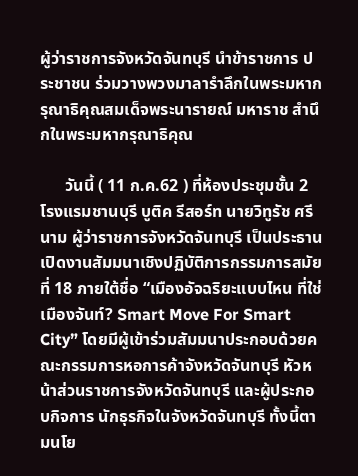ผู้ว่าราชการจังหวัดจันทบุรี นำข้าราชการ ประชาชน ร่วมวางพวงมาลารำลึกในพระมหากรุณาธิคุณสมเด็จพระนารายณ์ มหาราช สำนึกในพระมหากรุณาธิคุณ

      วันนี้ ( 11 ก.ค.62 ) ที่ห้องประชุมชั้น 2 โรงแรมชานบุรี บูติค รีสอร์ท นายวิทูรัช ศรีนาม ผู้ว่าราชการจังหวัดจันทบุรี เป็นประธานเปิดงานสัมมนาเชิงปฏิบัติการกรรมการสมัยที่ 18 ภายใต้ชื่อ “เมืองอัจฉริยะแบบไหน ที่ใช่เมืองจันท์? Smart Move For Smart City” โดยมีผู้เข้าร่วมสัมมนาประกอบด้วยคณะกรรมการหอการค้าจังหวัดจันทบุรี หัวหน้าส่วนราชการจังหวัดจันทบุรี และผู้ประกอบกิจการ นักธุรกิจในจังหวัดจันทบุรี ทั้งนี้ตามนโย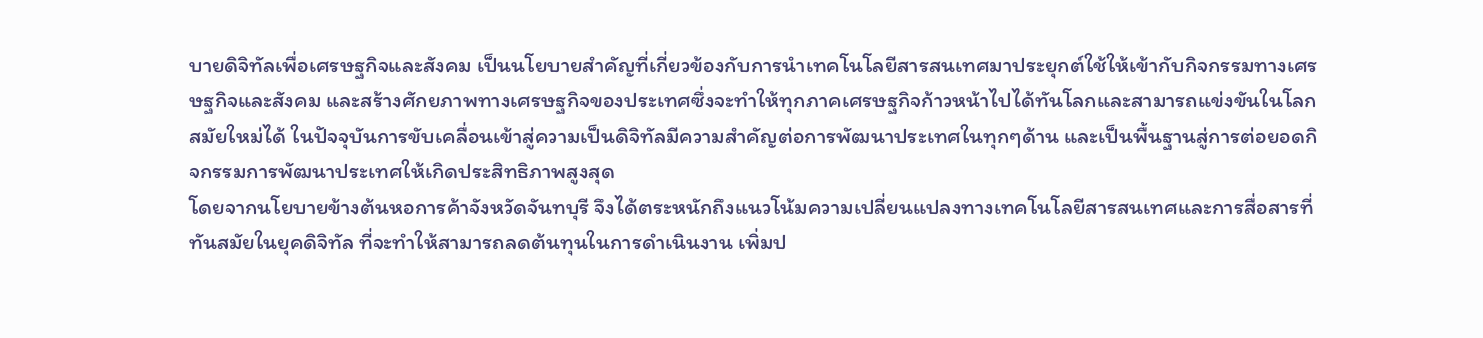บายดิจิทัลเพื่อเศรษฐกิจและสังคม เป็นนโยบายสำคัญที่เกี่ยวข้องกับการนำเทคโนโลยีสารสนเทศมาประยุกต์ใช้ให้เข้ากับกิจกรรมทางเศรษฐกิจและสังคม และสร้างศักยภาพทางเศรษฐกิจของประเทศซึ่งจะทำให้ทุกภาคเศรษฐกิจก้าวหน้าไปได้ทันโลกและสามารถแข่งขันในโลกสมัยใหม่ได้ ในปัจจุบันการขับเคลื่อนเข้าสู่ความเป็นดิจิทัลมีความสำคัญต่อการพัฒนาประเทศในทุกๆด้าน และเป็นพื้นฐานสู่การต่อยอดกิจกรรมการพัฒนาประเทศให้เกิดประสิทธิภาพสูงสุด
โดยจากนโยบายข้างต้นหอการค้าจังหวัดจันทบุรี จึงได้ตระหนักถึงแนวโน้มความเปลี่ยนแปลงทางเทคโนโลยีสารสนเทศและการสื่อสารที่ทันสมัยในยุคดิจิทัล ที่จะทำให้สามารถลดต้นทุนในการดำเนินงาน เพิ่มป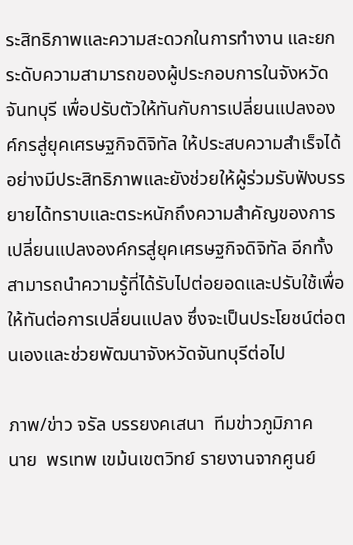ระสิทธิภาพและความสะดวกในการทำงาน และยกระดับความสามารถของผู้ประกอบการในจังหวัดจันทบุรี เพื่อปรับตัวให้ทันกับการเปลี่ยนแปลงองค์กรสู่ยุคเศรษฐกิจดิจิทัล ให้ประสบความสำเร็จได้อย่างมีประสิทธิภาพและยังช่วยให้ผู้ร่วมรับฟังบรรยายได้ทราบและตระหนักถึงความสำคัญของการเปลี่ยนแปลงองค์กรสู่ยุคเศรษฐกิจดิจิทัล อีกทั้งสามารถนำความรู้ที่ได้รับไปต่อยอดและปรับใช้เพื่อให้ทันต่อการเปลี่ยนแปลง ซึ่งจะเป็นประโยชน์ต่อตนเองและช่วยพัฒนาจังหวัดจันทบุรีต่อไป

ภาพ/ข่าว จรัล บรรยงคเสนา  ทีมข่าวภูมิภาค
นาย  พรเทพ เขม้นเขตวิทย์ รายงานจากศูนย์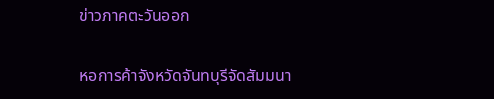ข่าวภาคตะวันออก

หอการค้าจังหวัดจันทบุรีจัดสัมมนา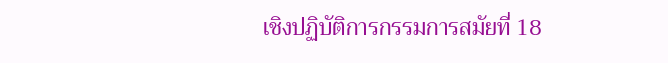เชิงปฏิบัติการกรรมการสมัยที่ 18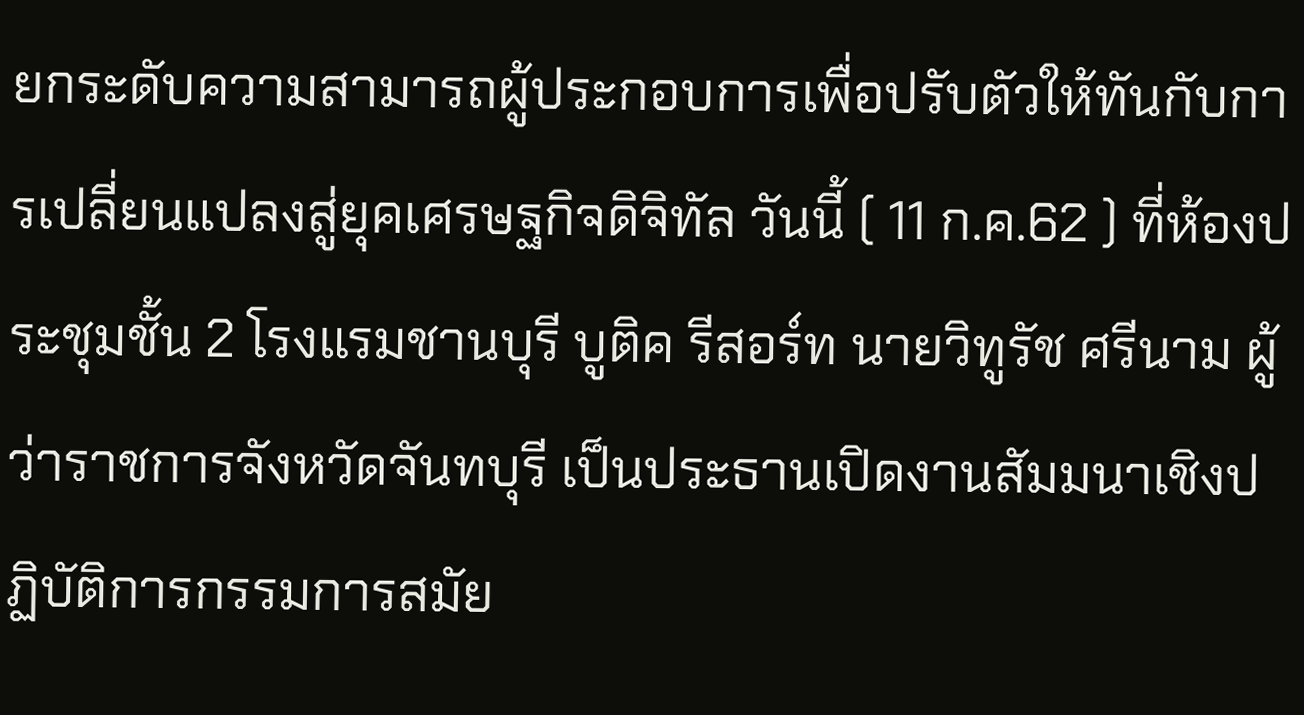ยกระดับความสามารถผู้ประกอบการเพื่อปรับตัวให้ทันกับการเปลี่ยนแปลงสู่ยุคเศรษฐกิจดิจิทัล วันนี้ ( 11 ก.ค.62 ) ที่ห้องประชุมชั้น 2 โรงแรมชานบุรี บูติค รีสอร์ท นายวิทูรัช ศรีนาม ผู้ว่าราชการจังหวัดจันทบุรี เป็นประธานเปิดงานสัมมนาเชิงปฏิบัติการกรรมการสมัย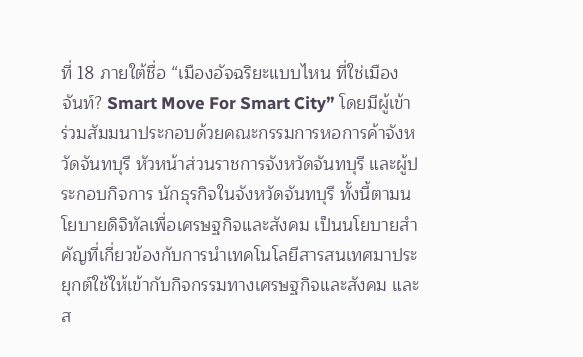ที่ 18 ภายใต้ชื่อ “เมืองอัจฉริยะแบบไหน ที่ใช่เมืองจันท์? Smart Move For Smart City” โดยมีผู้เข้าร่วมสัมมนาประกอบด้วยคณะกรรมการหอการค้าจังหวัดจันทบุรี หัวหน้าส่วนราชการจังหวัดจันทบุรี และผู้ประกอบกิจการ นักธุรกิจในจังหวัดจันทบุรี ทั้งนี้ตามนโยบายดิจิทัลเพื่อเศรษฐกิจและสังคม เป็นนโยบายสำคัญที่เกี่ยวข้องกับการนำเทคโนโลยีสารสนเทศมาประยุกต์ใช้ให้เข้ากับกิจกรรมทางเศรษฐกิจและสังคม และส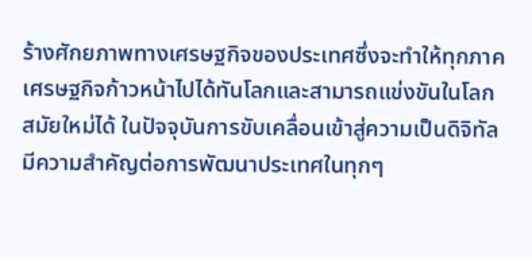ร้างศักยภาพทางเศรษฐกิจของประเทศซึ่งจะทำให้ทุกภาคเศรษฐกิจก้าวหน้าไปได้ทันโลกและสามารถแข่งขันในโลกสมัยใหม่ได้ ในปัจจุบันการขับเคลื่อนเข้าสู่ความเป็นดิจิทัลมีความสำคัญต่อการพัฒนาประเทศในทุกๆ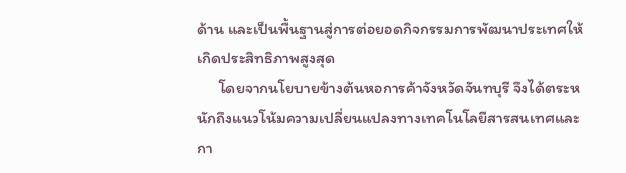ด้าน และเป็นพื้นฐานสู่การต่อยอดกิจกรรมการพัฒนาประเทศให้เกิดประสิทธิภาพสูงสุด
      โดยจากนโยบายข้างต้นหอการค้าจังหวัดจันทบุรี จึงได้ตระหนักถึงแนวโน้มความเปลี่ยนแปลงทางเทคโนโลยีสารสนเทศและกา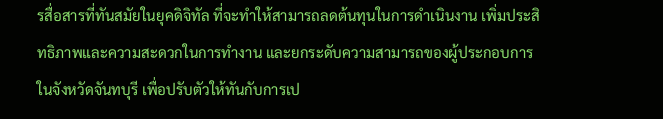รสื่อสารที่ทันสมัยในยุคดิจิทัล ที่จะทำให้สามารถลดต้นทุนในการดำเนินงาน เพิ่มประสิทธิภาพและความสะดวกในการทำงาน และยกระดับความสามารถของผู้ประกอบการในจังหวัดจันทบุรี เพื่อปรับตัวให้ทันกับการเป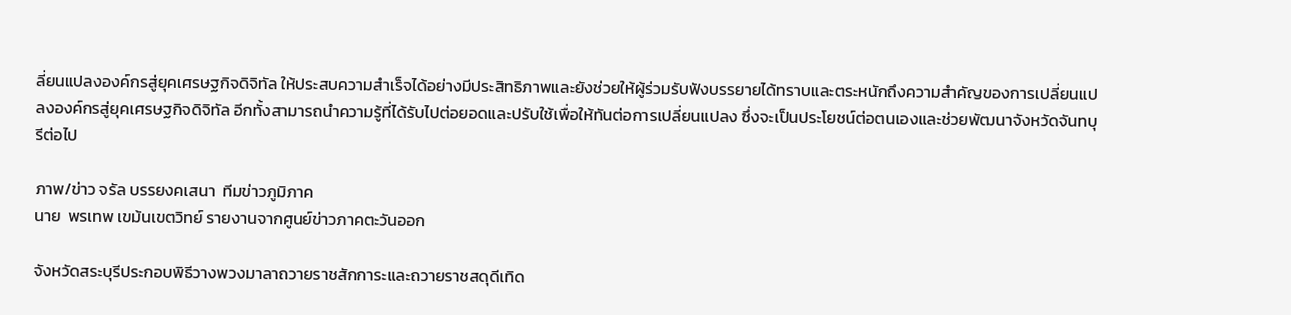ลี่ยนแปลงองค์กรสู่ยุคเศรษฐกิจดิจิทัล ให้ประสบความสำเร็จได้อย่างมีประสิทธิภาพและยังช่วยให้ผู้ร่วมรับฟังบรรยายได้ทราบและตระหนักถึงความสำคัญของการเปลี่ยนแปลงองค์กรสู่ยุคเศรษฐกิจดิจิทัล อีกทั้งสามารถนำความรู้ที่ได้รับไปต่อยอดและปรับใช้เพื่อให้ทันต่อการเปลี่ยนแปลง ซึ่งจะเป็นประโยชน์ต่อตนเองและช่วยพัฒนาจังหวัดจันทบุรีต่อไป

ภาพ/ข่าว จรัล บรรยงคเสนา  ทีมข่าวภูมิภาค
นาย  พรเทพ เขม้นเขตวิทย์ รายงานจากศูนย์ข่าวภาคตะวันออก

จังหวัดสระบุรีประกอบพิธีวางพวงมาลาถวายราชสักการะและถวายราชสดุดีเทิด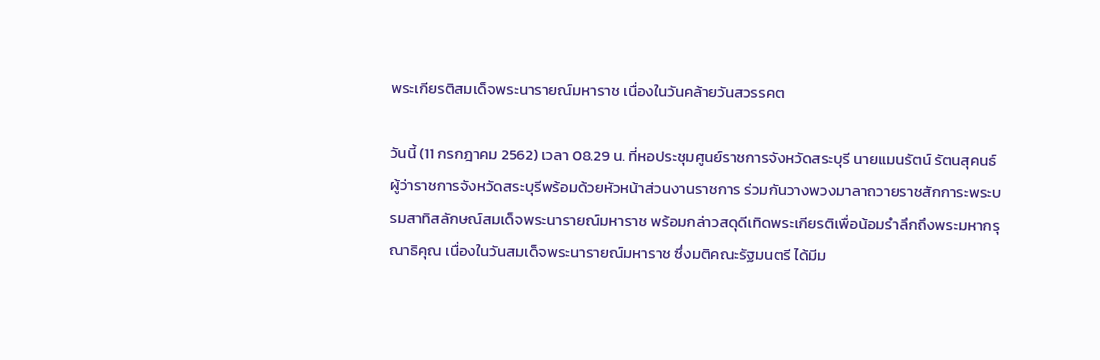พระเกียรติสมเด็จพระนารายณ์มหาราช เนื่องในวันคล้ายวันสวรรคต

วันนี้ (11 กรกฎาคม 2562) เวลา 08.29 น. ที่หอประชุมศูนย์ราชการจังหวัดสระบุรี นายแมนรัตน์ รัตนสุคนธ์ ผู้ว่าราชการจังหวัดสระบุรีพร้อมด้วยหัวหน้าส่วนงานราชการ ร่วมกันวางพวงมาลาถวายราชสักการะพระบรมสาทิสลักษณ์สมเด็จพระนารายณ์มหาราช พร้อมกล่าวสดุดีเทิดพระเกียรติเพื่อน้อมรำลึกถึงพระมหากรุณาธิคุณ เนื่องในวันสมเด็จพระนารายณ์มหาราช ซึ่งมติคณะรัฐมนตรี ได้มีม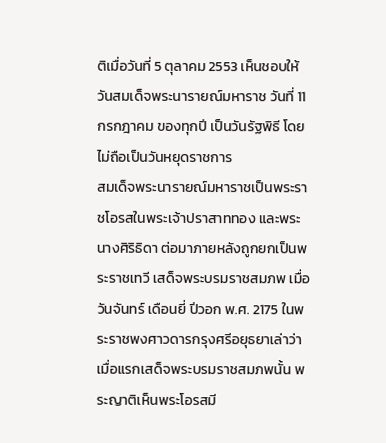ติเมื่อวันที่ 5 ตุลาคม 2553 เห็นชอบให้วันสมเด็จพระนารายณ์มหาราช วันที่ 11 กรกฎาคม ของทุกปี เป็นวันรัฐพิธี โดยไม่ถือเป็นวันหยุดราชการ
สมเด็จพระนารายณ์มหาราชเป็นพระราชโอรสในพระเจ้าปราสาททอง และพระนางศิริธิดา ต่อมาภายหลังถูกยกเป็นพระราชเทวี เสด็จพระบรมราชสมภพ เมื่อวันจันทร์ เดือนยี่ ปีวอก พ.ศ. 2175 ในพระราชพงศาวดารกรุงศรีอยุธยาเล่าว่าเมื่อแรกเสด็จพระบรมราชสมภพนั้น พระญาติเห็นพระโอรสมี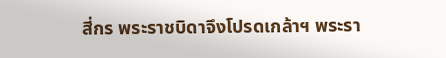สี่กร พระราชบิดาจึงโปรดเกล้าฯ พระรา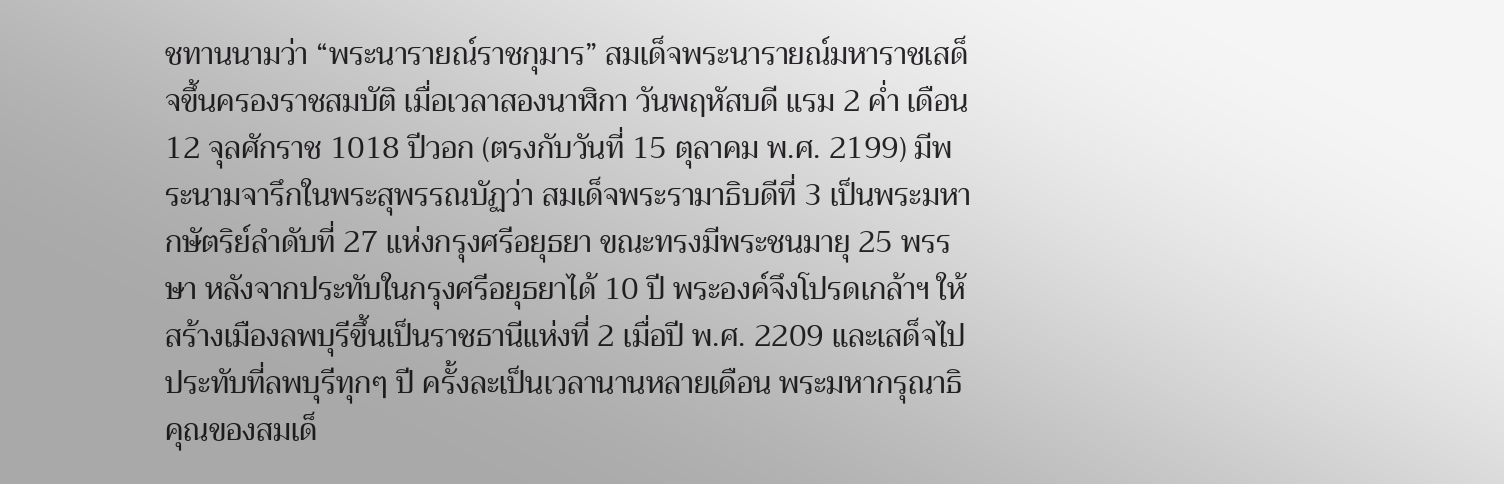ชทานนามว่า “พระนารายณ์ราชกุมาร” สมเด็จพระนารายณ์มหาราชเสด็จขึ้นครองราชสมบัติ เมื่อเวลาสองนาฬิกา วันพฤหัสบดี แรม 2 ค่ำ เดือน 12 จุลศักราช 1018 ปีวอก (ตรงกับวันที่ 15 ตุลาคม พ.ศ. 2199) มีพระนามจารึกในพระสุพรรณบัฏว่า สมเด็จพระรามาธิบดีที่ 3 เป็นพระมหากษัตริย์ลำดับที่ 27 แห่งกรุงศรีอยุธยา ขณะทรงมีพระชนมายุ 25 พรรษา หลังจากประทับในกรุงศรีอยุธยาได้ 10 ปี พระองค์จึงโปรดเกล้าฯ ให้สร้างเมืองลพบุรีขึ้นเป็นราชธานีแห่งที่ 2 เมื่อปี พ.ศ. 2209 และเสด็จไปประทับที่ลพบุรีทุกๆ ปี ครั้งละเป็นเวลานานหลายเดือน พระมหากรุณาธิคุณของสมเด็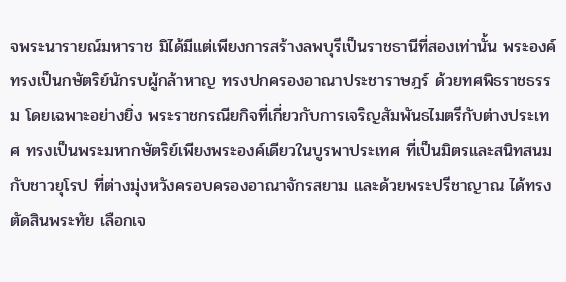จพระนารายณ์มหาราช มิได้มีแต่เพียงการสร้างลพบุรีเป็นราชธานีที่สองเท่านั้น พระองค์ทรงเป็นกษัตริย์นักรบผู้กล้าหาญ ทรงปกครองอาณาประชาราษฎร์ ด้วยทศพิธราชธรรม โดยเฉพาะอย่างยิ่ง พระราชกรณียกิจที่เกี่ยวกับการเจริญสัมพันธไมตรีกับต่างประเทศ ทรงเป็นพระมหากษัตริย์เพียงพระองค์เดียวในบูรพาประเทศ ที่เป็นมิตรและสนิทสนมกับชาวยุโรป ที่ต่างมุ่งหวังครอบครองอาณาจักรสยาม และด้วยพระปรีชาญาณ ได้ทรงตัดสินพระทัย เลือกเจ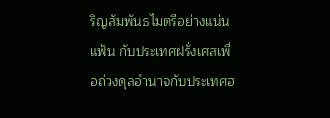ริญสัมพันธไมตรีอย่างแน่นแฟ้น กับประเทศฝรั่งเศสเพื่อถ่วงดุลอำนาจกับประเทศฮ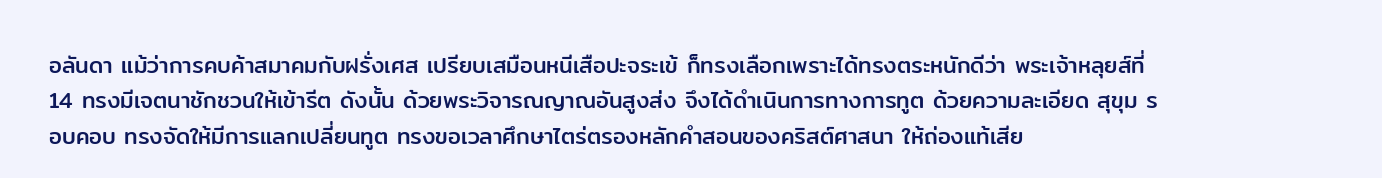อลันดา แม้ว่าการคบค้าสมาคมกับฝรั่งเศส เปรียบเสมือนหนีเสือปะจระเข้ ก็ทรงเลือกเพราะได้ทรงตระหนักดีว่า พระเจ้าหลุยส์ที่ 14 ทรงมีเจตนาชักชวนให้เข้ารีต ดังนั้น ด้วยพระวิจารณญาณอันสูงส่ง จึงได้ดำเนินการทางการทูต ด้วยความละเอียด สุขุม รอบคอบ ทรงจัดให้มีการแลกเปลี่ยนทูต ทรงขอเวลาศึกษาไตร่ตรองหลักคำสอนของคริสต์ศาสนา ให้ถ่องแท้เสีย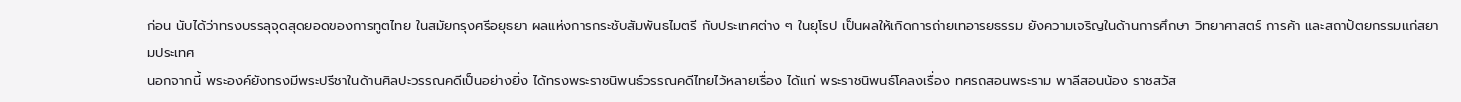ก่อน นับได้ว่าทรงบรรลุจุดสุดยอดของการทูตไทย ในสมัยกรุงศรีอยุธยา ผลแห่งการกระชับสัมพันธไมตรี กับประเทศต่าง ๆ ในยุโรป เป็นผลให้เกิดการถ่ายเทอารยธรรม ยังความเจริญในด้านการศึกษา วิทยาศาสตร์ การค้า และสถาปัตยกรรมแก่สยามประเทศ
นอกจากนี้ พระองค์ยังทรงมีพระปรีชาในด้านศิลปะวรรณคดีเป็นอย่างยิ่ง ได้ทรงพระราชนิพนธ์วรรณคดีไทยไว้หลายเรื่อง ได้แก่ พระราชนิพนธ์โคลงเรื่อง ทศรถสอนพระราม พาลีสอนน้อง ราชสวัส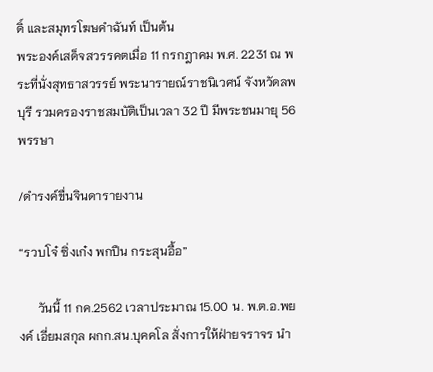ดิ์ และสมุทรโฆษคำฉันท์ เป็นต้น
พระองค์เสด็จสวรรคตเมื่อ 11 กรกฎาคม พ.ศ. 2231 ณ พระที่นั่งสุทธาสวรรย์ พระนารายณ์ราชนิเวศน์ จังหวัดลพบุรี รวมครองราชสมบัติเป็นเวลา 32 ปี มีพระชนมายุ 56 พรรษา

/ดำรงค์ขื่นจินดารายงาน

“รวบโจ๋ ซิ่งเก๋ง พกปืน กระสุนอื้อ”

      วันนี้ 11 กค.2562 เวลาประมาณ 15.00 น. พ.ต.อ.พยงค์ เอี่ยมสกุล ผกก.สน.บุคคโล สั่งการให้ฝ่ายจราจร นำ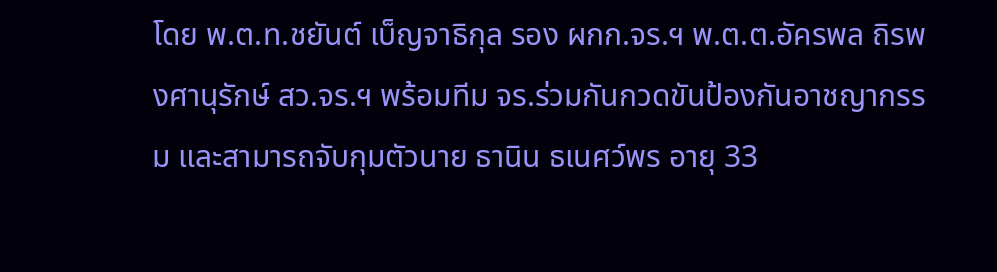โดย พ.ต.ท.ชยันต์ เบ็ญจาธิกุล รอง ผกก.จร.ฯ พ.ต.ต.อัครพล ถิรพงศานุรักษ์ สว.จร.ฯ พร้อมทีม จร.ร่วมกันกวดขันป้องกันอาชญากรรม และสามารถจับกุมตัวนาย ธานิน ธเนศว์พร อายุ 33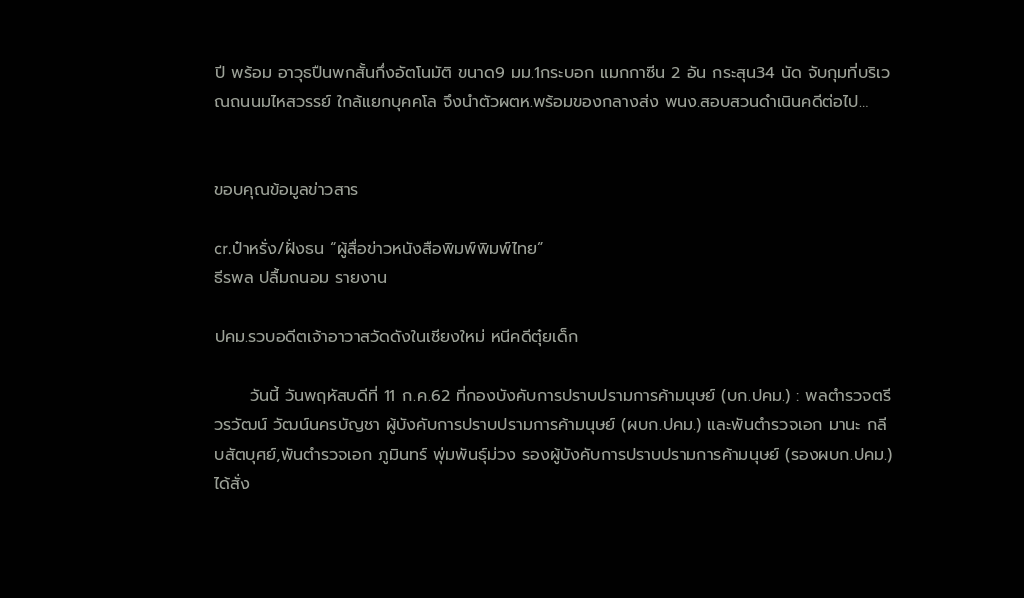ปี พร้อม อาวุธปืนพกสั้นกึ่งอัตโนมัติ ขนาด9 มม.1กระบอก แมกกาซีน 2 อัน กระสุน34 นัด จับกุมที่บริเวณถนนมไหสวรรย์ ใกล้แยกบุคคโล จึงนำตัวผตห.พร้อมของกลางส่ง พนง.สอบสวนดำเนินคดีต่อไป…


ขอบคุณข้อมูลข่าวสาร

cr.ป๋าหรั่ง/ฝั่งธน “ผู้สื่อข่าวหนังสือพิมพ์พิมพ์ไทย”
ธีรพล ปลื้มถนอม รายงาน

ปคม.รวบอดีตเจ้าอาวาสวัดดังในเชียงใหม่ หนีคดีตุ๋ยเด็ก

      วันนี้ วันพฤหัสบดีที่ 11 ก.ค.62 ที่กองบังคับการปราบปรามการค้ามนุษย์ (บก.ปคม.) : พลตำรวจตรี วรวัฒน์ วัฒน์นครบัญชา ผู้บังคับการปราบปรามการค้ามนุษย์ (ผบก.ปคม.) และพันตำรวจเอก มานะ กลีบสัตบุศย์,พันตำรวจเอก ภูมินทร์ พุ่มพันธุ์ม่วง รองผู้บังคับการปราบปรามการค้ามนุษย์ (รองผบก.ปคม.) ได้สั่ง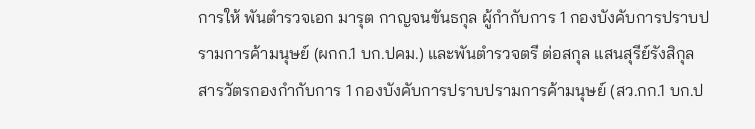การให้ พันตำรวจเอก มารุต กาญจนขันธกุล ผู้กำกับการ 1 กองบังคับการปราบปรามการค้ามนุษย์ (ผกก.1 บก.ปคม.) และพันตำรวจตรี ต่อสกุล แสนสุรีย์รังสิกุล สารวัตรกองกำกับการ 1 กองบังคับการปราบปรามการค้ามนุษย์ (สว.กก.1 บก.ป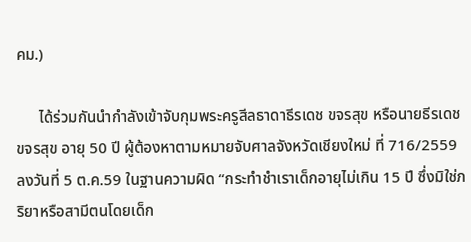คม.)

      ได้ร่วมกันนำกำลังเข้าจับกุมพระครูสีลธาดาธีรเดช ขจรสุข หรือนายธีรเดช ขจรสุข อายุ 50 ปี ผู้ต้องหาตามหมายจับศาลจังหวัดเชียงใหม่ ที่ 716/2559 ลงวันที่ 5 ต.ค.59 ในฐานความผิด “กระทำชำเราเด็กอายุไม่เกิน 15 ปี ซึ่งมิใช่ภริยาหรือสามีตนโดยเด็ก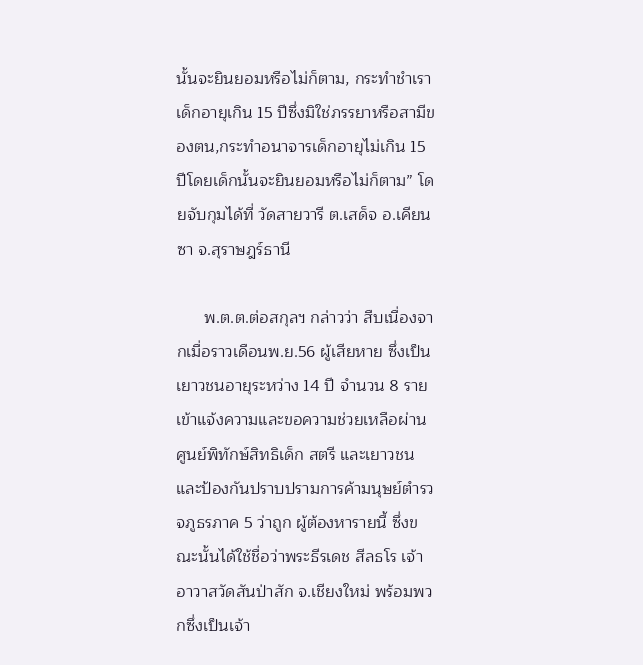นั้นจะยินยอมหรือไม่ก็ตาม, กระทำชำเราเด็กอายุเกิน 15 ปีซึ่งมิใช่ภรรยาหรือสามีของตน,กระทำอนาจารเด็กอายุไม่เกิน 15 ปีโดยเด็กนั้นจะยินยอมหรือไม่ก็ตาม” โดยจับกุมได้ที่ วัดสายวารี ต.เสด็จ อ.เคียนซา จ.สุราษฎร์ธานี

      พ.ต.ต.ต่อสกุลฯ กล่าวว่า สืบเนื่องจากเมื่อราวเดือนพ.ย.56 ผู้เสียหาย ซึ่งเป็นเยาวชนอายุระหว่าง 14 ปี จำนวน 8 ราย เข้าแจ้งความและขอความช่วยเหลือผ่านศูนย์พิทักษ์สิทธิเด็ก สตรี และเยาวชน และป้องกันปราบปรามการค้ามนุษย์ตำรวจภูธรภาค 5 ว่าถูก ผู้ต้องหารายนี้ ซึ่งขณะนั้นได้ใช้ชื่อว่าพระธีรเดช สีลธโร เจ้าอาวาสวัดสันป่าสัก จ.เชียงใหม่ พร้อมพวกซึ่งเป็นเจ้า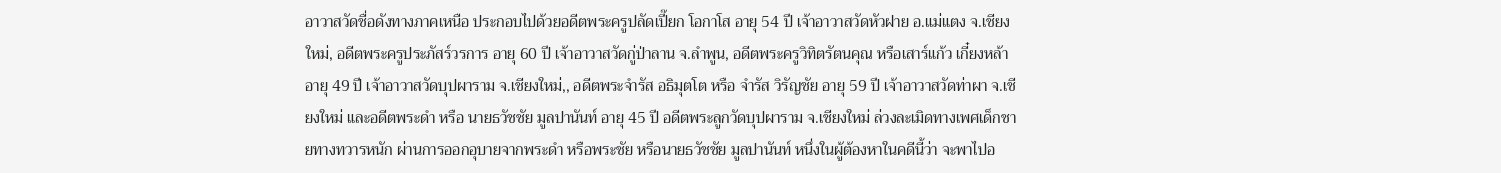อาวาสวัดชื่อดังทางภาคเหนือ ประกอบไปด้วยอดีตพระครูปลัดเปี๊ยก โอกาโส อายุ 54 ปี เจ้าอาวาสวัดหัวฝาย อ.แม่แตง จ.เชียงใหม่, อดีตพระครูประภัสร์วรการ อายุ 60 ปี เจ้าอาวาสวัดกู่ป่าลาน จ.ลำพูน, อดีตพระครูวิทิตรัตนคุณ หรือเสาร์แก้ว เกี๋ยงหล้า อายุ 49 ปี เจ้าอาวาสวัดบุปผาราม จ.เชียงใหม่,, อดีตพระจำรัส อธิมุตโต หรือ จำรัส วิรัญชัย อายุ 59 ปี เจ้าอาวาสวัดท่าผา จ.เชียงใหม่ และอดีตพระดำ หรือ นายธวัชชัย มูลปานันท์ อายุ 45 ปี อดีตพระลูกวัดบุปผาราม จ.เชียงใหม่ ล่วงละเมิดทางเพศเด็กชายทางทวารหนัก ผ่านการออกอุบายจากพระดำ หรือพระชัย หรือนายธวัชชัย มูลปานันท์ หนึ่งในผู้ต้องหาในคดีนี้ว่า จะพาไปอ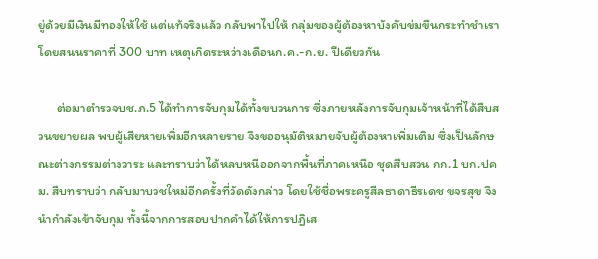ยู่ด้วยมีเงินมีทองให้ใช้ แต่แท้จริงแล้ว กลับพาไปให้ กลุ่มของผู้ต้องหาบังคับข่มขืนกระทำชำเรา โดยสนนราคาที่ 300 บาท เหตุเกิดระหว่างเดือนก.ค.-ก.ย. ปีเดียวกัน

      ต่อมาตำรวจบช.ภ.5 ได้ทำการจับกุมได้ทั้งขบวนการ ซึ่งภายหลังการจับกุมเจ้าหน้าที่ได้สืบสวนขยายผล พบผู้เสียหายเพิ่มอีกหลายราย จึงขออนุมัติหมายจับผู้ต้องหาเพิ่มเติม ซึ่งเป็นลักษณะต่างกรรมต่างวาระ และทราบว่าได้หลบหนีออกจากพื้นที่ภาคเหนือ ชุดสืบสวน กก.1 บก.ปคม. สืบทราบว่า กลับมาบวชใหม่อีกครั้งที่วัดดังกล่าว โดยใช้ชื่อพระครูสีลธาดาธีรเดช ขจรสุข จึงนำกำลังเข้าจับกุม ทั้งนี้จากการสอบปากคำได้ให้การปฎิเส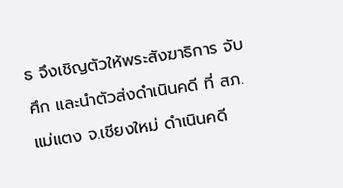ธ จึงเชิญตัวให้พระสังฆาธิการ จับศึก และนำตัวส่งดำเนินคดี ที่ สภ.แม่แตง จ.เชียงใหม่ ดำเนินคดี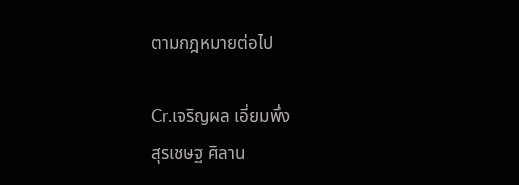ตามกฎหมายต่อไป

Cr.เจริญผล เอี่ยมพึ่ง
สุรเชษฐ ศิลาน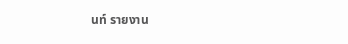นท์ รายงาน